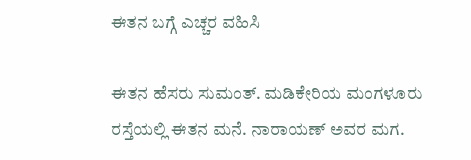ಈತನ ಬಗ್ಗೆ ಎಚ್ಚರ ವಹಿಸಿ

ಈತನ ಹೆಸರು ಸುಮಂತ್. ಮಡಿಕೇರಿಯ ಮಂಗಳೂರು ರಸ್ತೆಯಲ್ಲಿ ಈತನ ಮನೆ. ನಾರಾಯಣ್ ಅವರ ಮಗ.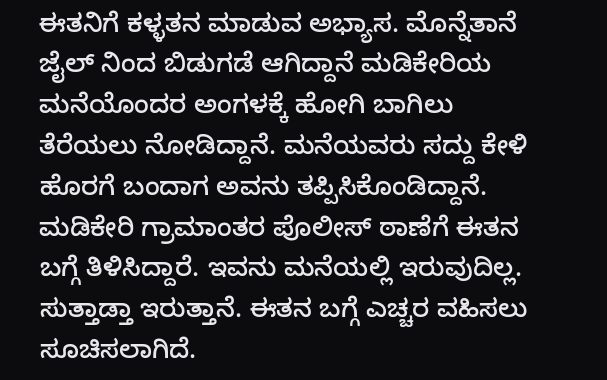ಈತನಿಗೆ ಕಳ್ಳತನ ಮಾಡುವ ಅಭ್ಯಾಸ. ಮೊನ್ನೆತಾನೆ ಜೈಲ್ ನಿಂದ ಬಿಡುಗಡೆ ಆಗಿದ್ದಾನೆ ಮಡಿಕೇರಿಯ ಮನೆಯೊಂದರ ಅಂಗಳಕ್ಕೆ ಹೋಗಿ ಬಾಗಿಲು ತೆರೆಯಲು ನೋಡಿದ್ದಾನೆ. ಮನೆಯವರು ಸದ್ದು ಕೇಳಿ ಹೊರಗೆ ಬಂದಾಗ ಅವನು ತಪ್ಪಿಸಿಕೊಂಡಿದ್ದಾನೆ. ಮಡಿಕೇರಿ ಗ್ರಾಮಾಂತರ ಪೊಲೀಸ್ ಠಾಣೆಗೆ ಈತನ ಬಗ್ಗೆ ತಿಳಿಸಿದ್ದಾರೆ. ಇವನು ಮನೆಯಲ್ಲಿ ಇರುವುದಿಲ್ಲ. ಸುತ್ತಾಡ್ತಾ ಇರುತ್ತಾನೆ. ಈತನ ಬಗ್ಗೆ ಎಚ್ಚರ ವಹಿಸಲು ಸೂಚಿಸಲಾಗಿದೆ.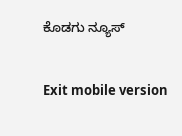ಕೊಡಗು ನ್ಯೂಸ್

Exit mobile version